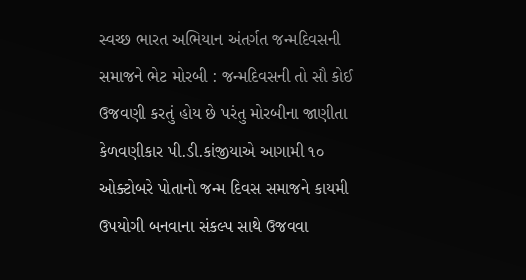સ્વચ્છ ભારત અભિયાન અંતર્ગત જન્મદિવસની સમાજને ભેટ મોરબી : જન્મદિવસની તો સૌ કોઈ ઉજવણી કરતું હોય છે પરંતુ મોરબીના જાણીતા કેળવણીકાર પી.ડી.કાંજીયાએ આગામી ૧૦ ઓક્ટોબરે પોતાનો જન્મ દિવસ સમાજને કાયમી ઉપયોગી બનવાના સંકલ્પ સાથે ઉજવવા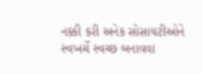નક્કી કરી અનેક સોસાયટીઓને સ્વખર્ચે સ્વચ્છ બનાવવા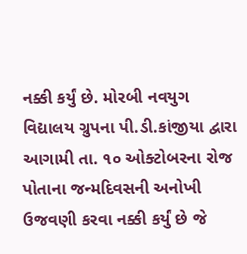નક્કી કર્યું છે. મોરબી નવયુગ વિદ્યાલય ગ્રુપના પી.ડી.કાંજીયા દ્વારા આગામી તા. ૧૦ ઓક્ટોબરના રોજ પોતાના જન્મદિવસની અનોખી ઉજવણી કરવા નક્કી કર્યું છે જે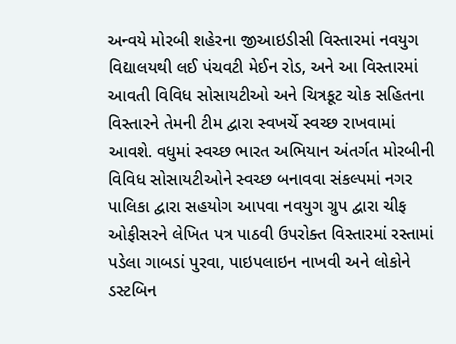અન્વયે મોરબી શહેરના જીઆઇડીસી વિસ્તારમાં નવયુગ વિદ્યાલયથી લઈ પંચવટી મેઈન રોડ, અને આ વિસ્તારમાં આવતી વિવિધ સોસાયટીઓ અને ચિત્રકૂટ ચોક સહિતના વિસ્તારને તેમની ટીમ દ્વારા સ્વખર્ચે સ્વચ્છ રાખવામાં આવશે. વધુમાં સ્વચ્છ ભારત અભિયાન અંતર્ગત મોરબીની વિવિધ સોસાયટીઓને સ્વચ્છ બનાવવા સંકલ્પમાં નગર પાલિકા દ્વારા સહયોગ આપવા નવયુગ ગ્રુપ દ્વારા ચીફ ઓફીસરને લેખિત પત્ર પાઠવી ઉપરોક્ત વિસ્તારમાં રસ્તામાં પડેલા ગાબડાં પુરવા, પાઇપલાઇન નાખવી અને લોકોને ડસ્ટબિન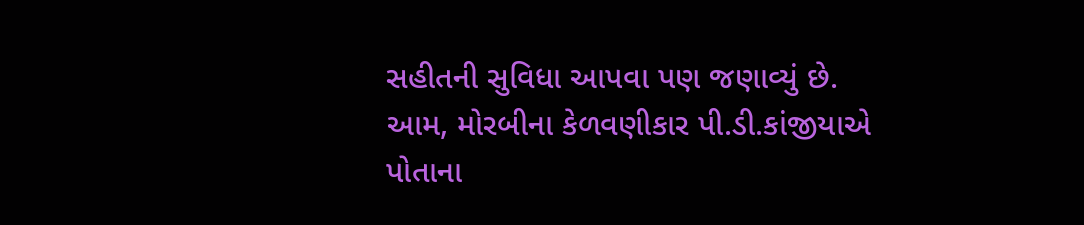સહીતની સુવિધા આપવા પણ જણાવ્યું છે. આમ, મોરબીના કેળવણીકાર પી.ડી.કાંજીયાએ પોતાના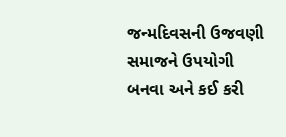જન્મદિવસની ઉજવણી સમાજને ઉપયોગી બનવા અને કઈ કરી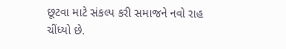છૂટવા માટે સંકલ્પ કરી સમાજને નવો રાહ ચીંધ્યો છે.